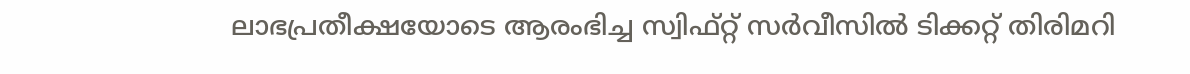ലാഭപ്രതീക്ഷയോടെ ആരംഭിച്ച സ്വിഫ്റ്റ് സർവീസിൽ ടിക്കറ്റ് തിരിമറി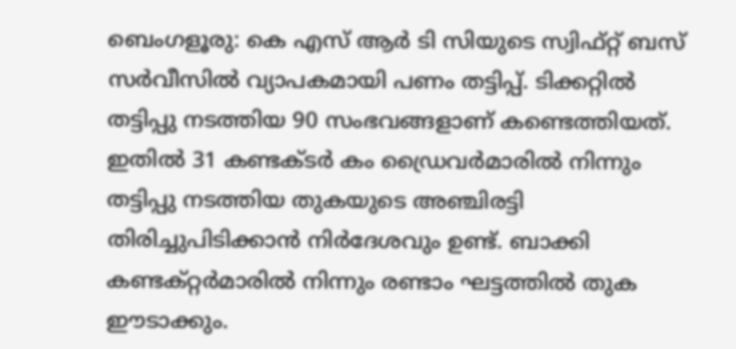ബെംഗളൂരു: കെ എസ് ആർ ടി സിയുടെ സ്വിഫ്റ്റ് ബസ് സർവീസിൽ വ്യാപകമായി പണം തട്ടിപ്പ്. ടിക്കറ്റിൽ തട്ടിപ്പു നടത്തിയ 90 സംഭവങ്ങളാണ് കണ്ടെത്തിയത്. ഇതിൽ 31 കണ്ടക്ടർ കം ഡ്രൈവർമാരിൽ നിന്നും തട്ടിപ്പു നടത്തിയ തുകയുടെ അഞ്ചിരട്ടി തിരിച്ചുപിടിക്കാൻ നിർദേശവും ഉണ്ട്. ബാക്കി കണ്ടക്റ്റർമാരിൽ നിന്നും രണ്ടാം ഘട്ടത്തിൽ തുക ഈടാക്കും.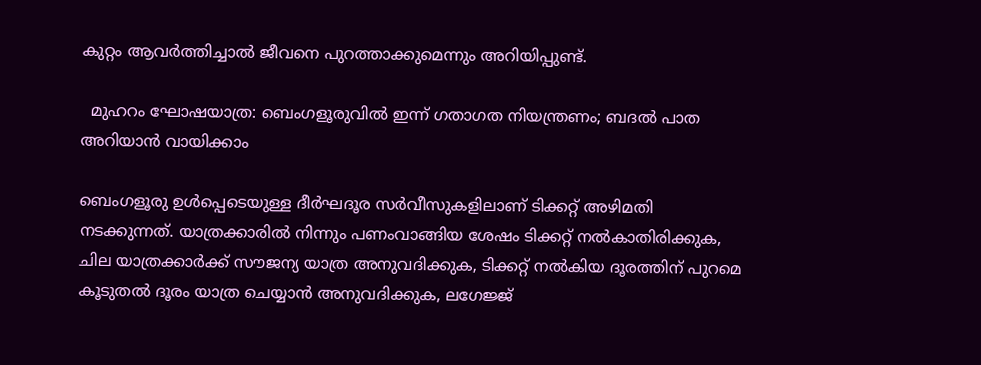കുറ്റം ആവർത്തിച്ചാൽ ജീവനെ പുറത്താക്കുമെന്നും അറിയിപ്പുണ്ട്.

  മുഹറം ഘോഷയാത്ര: ബെംഗളൂരുവിൽ ഇന്ന് ഗതാഗത നിയന്ത്രണം; ബദൽ പാത അറിയാൻ വായിക്കാം

ബെംഗളൂരു ഉൾപ്പെടെയുള്ള ദീർഘദൂര സർവീസുകളിലാണ് ടിക്കറ്റ് അഴിമതി നടക്കുന്നത്. യാത്രക്കാരിൽ നിന്നും പണംവാങ്ങിയ ശേഷം ടിക്കറ്റ് നൽകാതിരിക്കുക, ചില യാത്രക്കാർക്ക് സൗജന്യ യാത്ര അനുവദിക്കുക, ടിക്കറ്റ് നൽകിയ ദൂരത്തിന് പുറമെ കൂടുതൽ ദൂരം യാത്ര ചെയ്യാൻ അനുവദിക്കുക, ലഗേജ്ജ്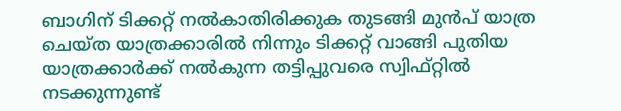ബാഗിന് ടിക്കറ്റ് നൽകാതിരിക്കുക തുടങ്ങി മുൻപ് യാത്ര ചെയ്ത യാത്രക്കാരിൽ നിന്നും ടിക്കറ്റ് വാങ്ങി പുതിയ യാത്രക്കാർക്ക് നൽകുന്ന തട്ടിപ്പുവരെ സ്വിഫ്റ്റിൽ നടക്കുന്നുണ്ട്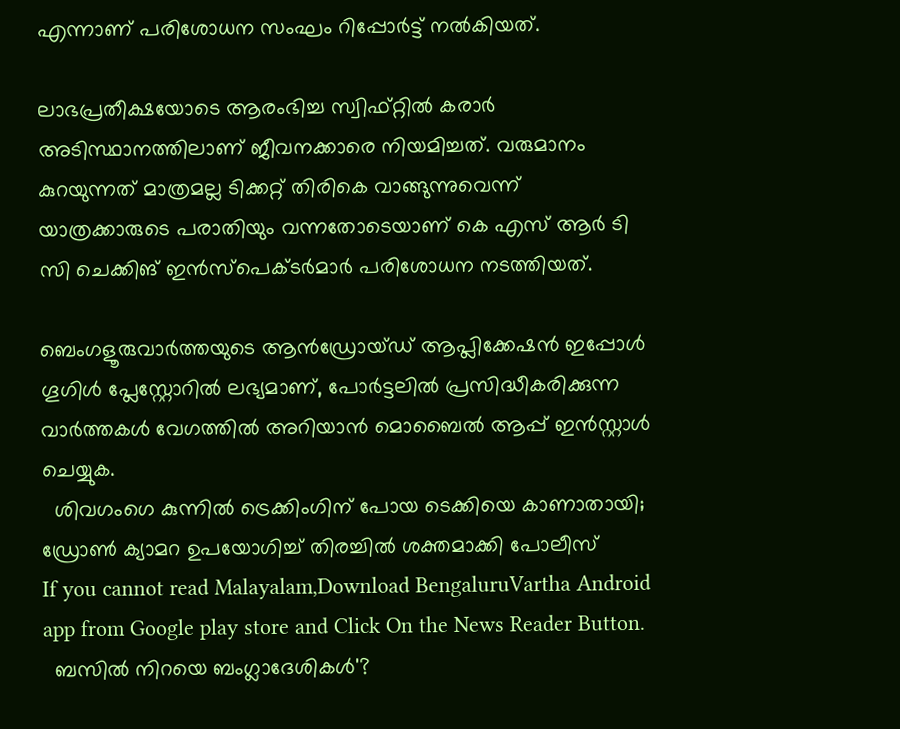എന്നാണ് പരിശോധന സംഘം റിപ്പോർട്ട് നൽകിയത്.

ലാഭപ്രതീക്ഷയോടെ ആരംഭിച്ച സ്വിഫ്റ്റിൽ കരാർ അടിസ്ഥാനത്തിലാണ് ജീവനക്കാരെ നിയമിച്ചത്. വരുമാനം കുറയുന്നത് മാത്രമല്ല ടിക്കറ്റ് തിരികെ വാങ്ങുന്നുവെന്ന് യാത്രക്കാരുടെ പരാതിയും വന്നതോടെയാണ് കെ എസ് ആർ ടി സി ചെക്കിങ് ഇൻസ്‌പെക്ടർമാർ പരിശോധന നടത്തിയത്.

ബെംഗളൂരുവാർത്തയുടെ ആൻഡ്രോയ്ഡ് ആപ്ലിക്കേഷൻ ഇപ്പോൾ ഗൂഗിൾ പ്ലേസ്റ്റോറിൽ ലഭ്യമാണ്, പോർട്ടലിൽ പ്രസിദ്ധീകരിക്കുന്ന വാർത്തകൾ വേഗത്തിൽ അറിയാൻ മൊബൈൽ ആപ്പ് ഇൻസ്റ്റാൾ ചെയ്യുക.
  ശിവഗംഗെ കുന്നിൽ ട്രെക്കിംഗിന് പോയ ടെക്കിയെ കാണാതായി; ഡ്രോൺ ക്യാമറ ഉപയോഗിച്ച് തിരച്ചിൽ ശക്തമാക്കി പോലീസ്
If you cannot read Malayalam,Download BengaluruVartha Android app from Google play store and Click On the News Reader Button.
  ബസിൽ നിറയെ ബംഗ്ലാദേശികൾ'?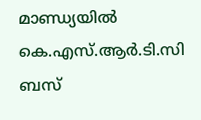മാണ്ഡ്യയിൽ കെ.എസ്.ആർ.ടി.സി ബസ്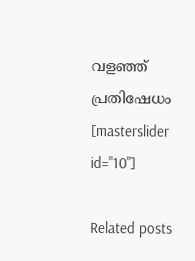വളഞ്ഞ് പ്രതിഷേധം
[masterslider id="10"]

Related posts